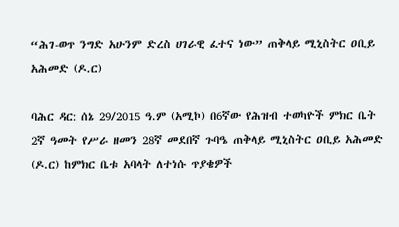“ሕገ-ወጥ ንግድ አሁንም ድረስ ሀገራዊ ፈተና ነው” ጠቅላይ ሚኒስትር ዐቢይ አሕመድ (ዶ.ር)

ባሕር ዳር: ሰኔ 29/2015 ዓ.ም (አሚኮ) በ6ኛው የሕዝብ ተወካዮች ምክር ቤት 2ኛ ዓመት የሥራ ዘመን 28ኛ መደበኛ ጉባዔ ጠቅላይ ሚኒስትር ዐቢይ አሕመድ (ዶ.ር) ከምክር ቤቱ አባላት ለተነሱ ጥያቄዎች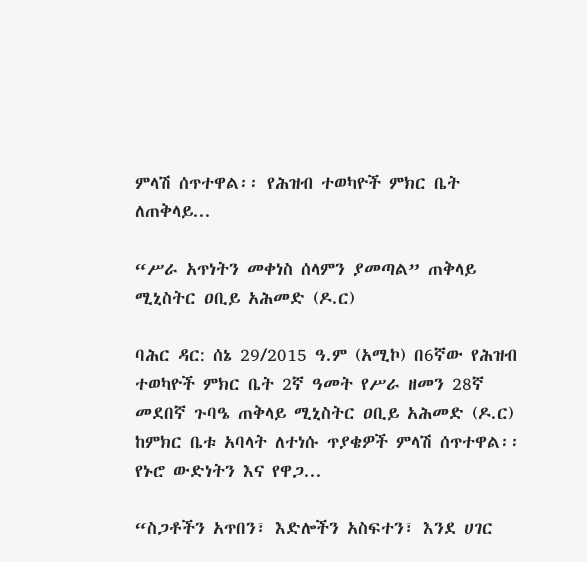ምላሽ ሰጥተዋል፡፡ የሕዝብ ተወካዮች ምክር ቤት ለጠቅላይ...

“ሥራ አጥነትን መቀነስ ሰላምን ያመጣል” ጠቅላይ ሚኒስትር ዐቢይ አሕመድ (ዶ.ር)

ባሕር ዳር: ሰኔ 29/2015 ዓ.ም (አሚኮ) በ6ኛው የሕዝብ ተወካዮች ምክር ቤት 2ኛ ዓመት የሥራ ዘመን 28ኛ መደበኛ ጉባዔ ጠቅላይ ሚኒስትር ዐቢይ አሕመድ (ዶ.ር) ከምክር ቤቱ አባላት ለተነሱ ጥያቄዎች ምላሽ ሰጥተዋል፡፡ የኑሮ ውድነትን እና የዋጋ...

“ስጋቶችን አጥበን፣ እድሎችን አስፍተን፣ እንደ ሀገር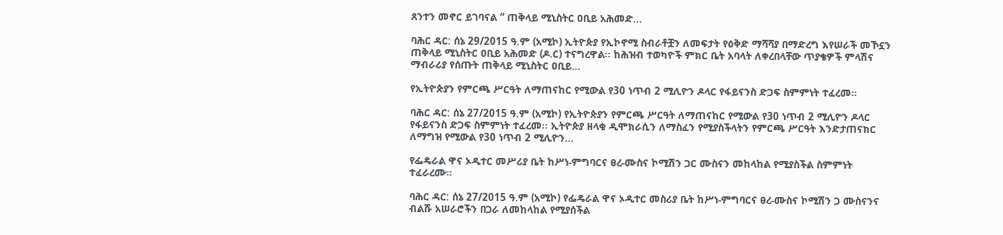ጸንተን መኖር ይገባናል ” ጠቅላይ ሚኒስትር ዐቢይ አሕመድ...

ባሕር ዳር: ሰኔ 29/2015 ዓ.ም (አሚኮ) ኢትዮጵያ የኢኮኖሚ ስብራቶቿን ለመፍታት የዕቅድ ማሻሻያ በማድረግ እየሠራች መኾኗን ጠቅላይ ሚኒስትር ዐቢይ አሕመድ (ዶ.ር) ተናግረዋል፡፡ ከሕዝብ ተወካዮች ምክር ቤት አባላት ለቀረበላቸው ጥያቄዎች ምላሽና ማብራሪያ የሰጡት ጠቅላይ ሚኒስትር ዐቢይ...

የኢትዮጵያን የምርጫ ሥርዓት ለማጠናከር የሚውል የ30 ነጥብ 2 ሚሊዮን ዶላር የፋይናንስ ድጋፍ ስምምነት ተፈረመ።

ባሕር ዳር: ሰኔ 27/2015 ዓ.ም (አሚኮ) የኢትዮጵያን የምርጫ ሥርዓት ለማጠናከር የሚውል የ30 ነጥብ 2 ሚሊዮን ዶላር የፋይናንስ ድጋፍ ስምምነት ተፈረመ፡፡ ኢትዮጵያ ዘላቂ ዲሞክራሲን ለማስፈን የሚያስችላትን የምርጫ ሥርዓት እንድታጠናክር ለማግዝ የሚውል የ30 ነጥብ 2 ሚሊዮን...

የፌዴራል ዋና ኦዲተር መሥሪያ ቤት ከሥነ-ምግባርና ፀረ-ሙስና ኮሚሽን ጋር ሙስናን መከላከል የሚያስችል ስምምነት ተፈራረሙ።

ባሕር ዳር: ሰኔ 27/2015 ዓ.ም (አሚኮ) የፌዴራል ዋና ኦዲተር መስሪያ ቤት ከሥነ-ምግባርና ፀረ-ሙስና ኮሚሽን ጋ ሙስናንና ብልሹ አሠራሮችን በጋራ ለመከላከል የሚያሰችል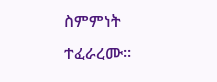ስምምነት ተፈራረሙ።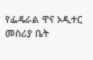የፌዴራል ዋና ኦዲተር መስሪያ ቤት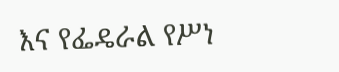እና የፌዴራል የሥነ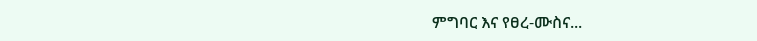ምግባር እና የፀረ-ሙስና...